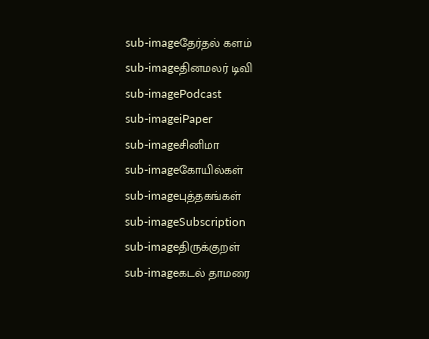sub-imageதேர்தல் களம்
sub-imageதினமலர் டிவி
sub-imagePodcast
sub-imageiPaper
sub-imageசினிமா
sub-imageகோயில்கள்
sub-imageபுத்தகங்கள்
sub-imageSubscription
sub-imageதிருக்குறள்
sub-imageகடல் தாமரை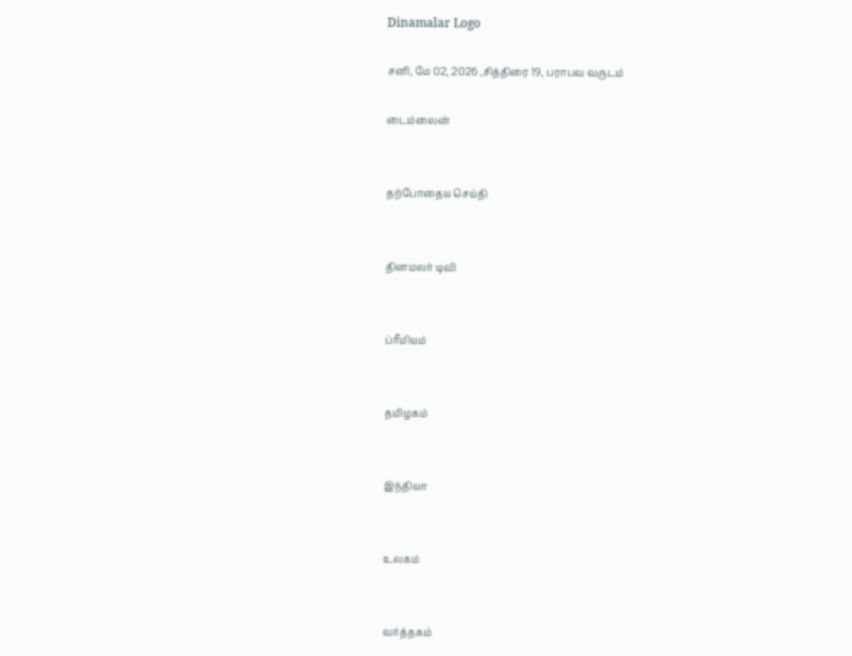Dinamalar Logo

சனி, மே 02, 2026 ,சித்திரை 19, பராபவ வருடம்

டைம்லைன்


தற்போதைய செய்தி


தினமலர் டிவி


ப்ரீமியம்


தமிழகம்


இந்தியா


உலகம்


வர்த்தகம்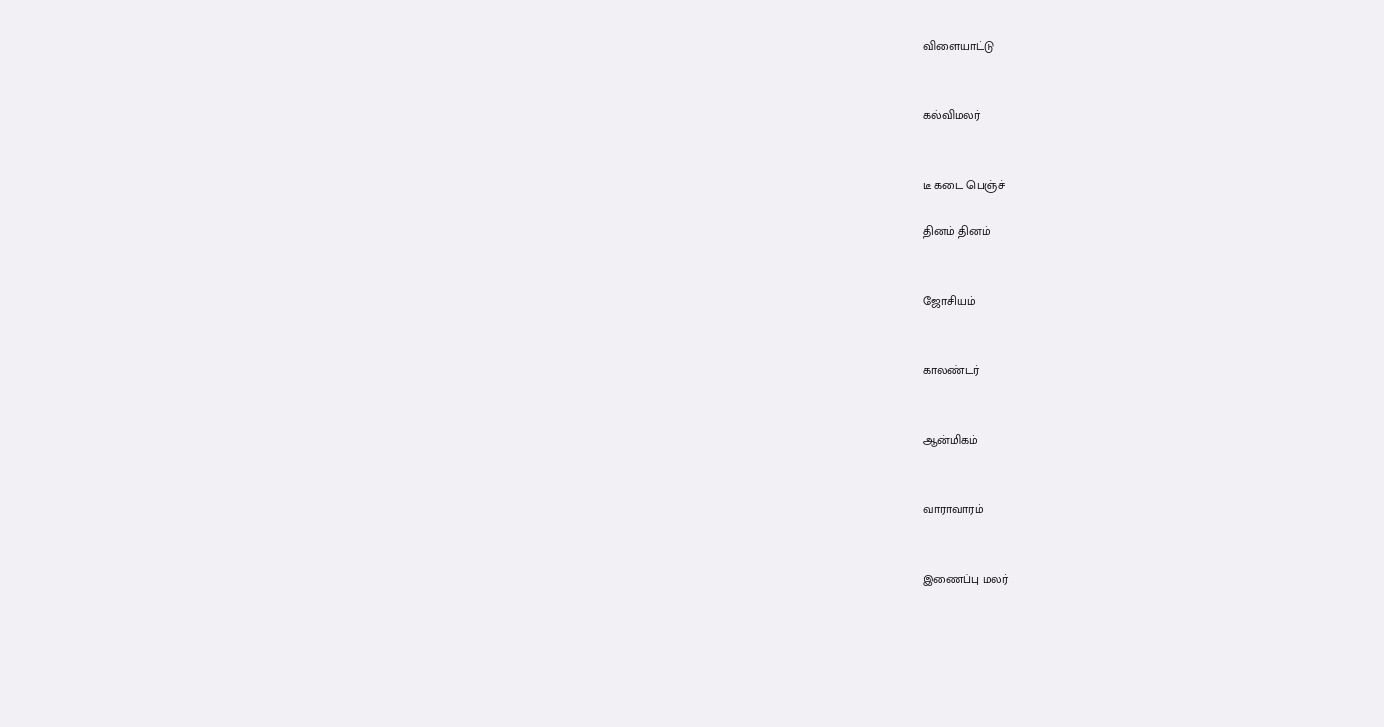விளையாட்டு


கல்விமலர்


டீ கடை பெஞ்ச்

தினம் தினம்


ஜோசியம்


காலண்டர்


ஆன்மிகம்


வாராவாரம்


இணைப்பு மலர்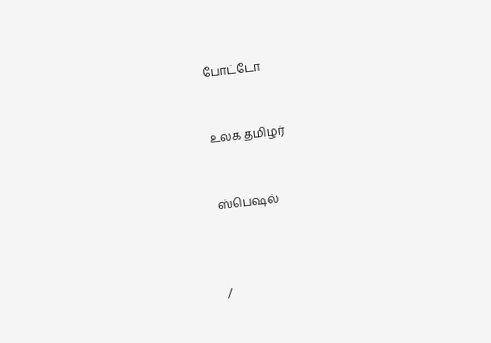போட்டோ


உலக தமிழர்


ஸ்பெஷல்



/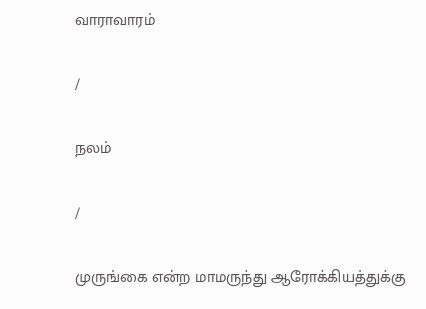வாராவாரம்

/

நலம்

/

முருங்கை என்ற மாமருந்து ஆரோக்கியத்துக்கு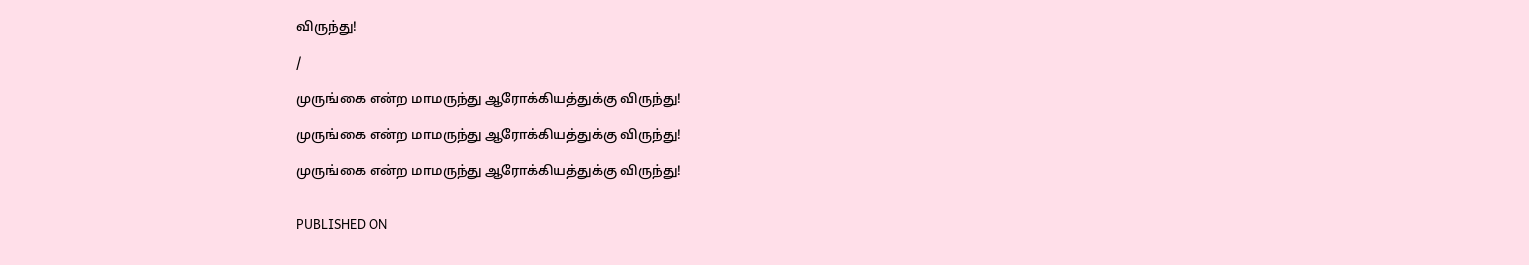விருந்து!

/

முருங்கை என்ற மாமருந்து ஆரோக்கியத்துக்கு விருந்து!

முருங்கை என்ற மாமருந்து ஆரோக்கியத்துக்கு விருந்து!

முருங்கை என்ற மாமருந்து ஆரோக்கியத்துக்கு விருந்து!


PUBLISHED ON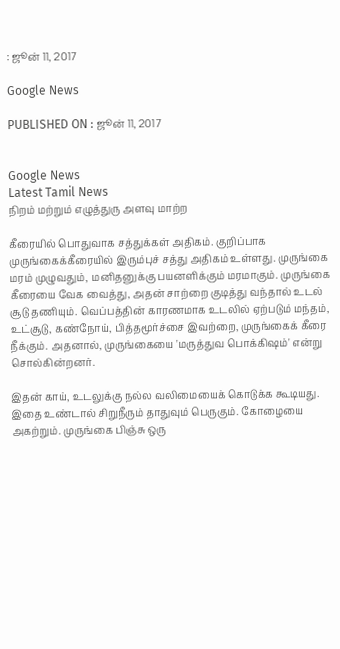: ஜூன் 11, 2017

Google News

PUBLISHED ON : ஜூன் 11, 2017


Google News
Latest Tamil News
நிறம் மற்றும் எழுத்துரு அளவு மாற்ற

கீரையில் பொதுவாக சத்துக்கள் அதிகம். குறிப்பாக முருங்கைக்கீரையில் இரும்புச் சத்து அதிகம் உள்ளது. முருங்கை மரம் முழுவதும், மனிதனுக்கு பயனளிக்கும் மரமாகும். முருங்கை கீரையை வேக வைத்து, அதன் சாற்றை குடித்து வந்தால் உடல் சூடு தணியும். வெப்பத்தின் காரணமாக உடலில் ஏற்படும் மந்தம், உட்சூடு, கண்நோய், பித்தமூர்ச்சை இவற்றை, முருங்கைக் கீரை நீக்கும். அதனால், முருங்கையை 'மருத்துவ பொக்கிஷம்' என்று சொல்கின்றனர்.

இதன் காய், உடலுக்கு நல்ல வலிமையைக் கொடுக்க கூடியது. இதை உண்டால் சிறுநீரும் தாதுவும் பெருகும். கோழையை அகற்றும். முருங்கை பிஞ்சு ஒரு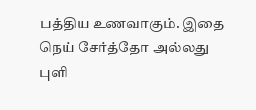பத்திய உணவாகும். இதை நெய் சேர்த்தோ அல்லது புளி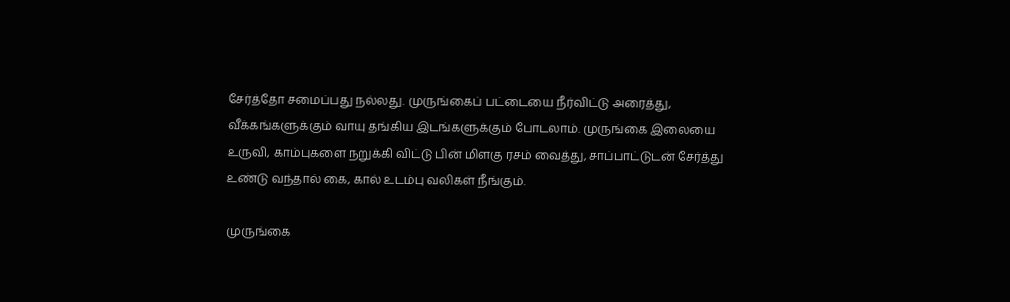சேர்த்தோ சமைப்பது நல்லது. முருங்கைப் பட்டையை நீர்விட்டு அரைத்து, வீக்கங்களுக்கும் வாயு தங்கிய இடங்களுக்கும் போடலாம். முருங்கை இலையை உருவி, காம்புகளை நறுக்கி விட்டு பின் மிளகு ரசம் வைத்து, சாப்பாட்டுடன் சேர்த்து உண்டு வந்தால் கை, கால் உடம்பு வலிகள் நீங்கும்.

முருங்கை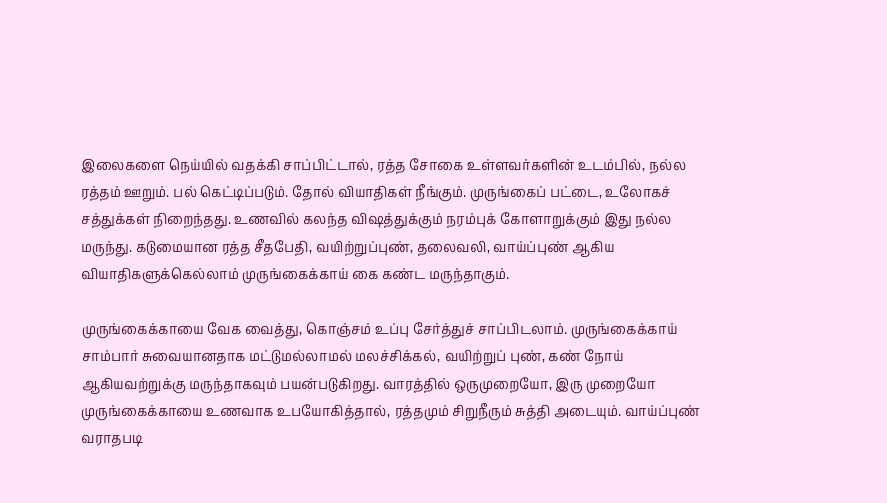இலைகளை நெய்யில் வதக்கி சாப்பிட்டால், ரத்த சோகை உள்ளவர்களின் உடம்பில், நல்ல ரத்தம் ஊறும். பல் கெட்டிப்படும். தோல் வியாதிகள் நீங்கும். முருங்கைப் பட்டை, உலோகச் சத்துக்கள் நிறைந்தது. உணவில் கலந்த விஷத்துக்கும் நரம்புக் கோளாறுக்கும் இது நல்ல மருந்து. கடுமையான ரத்த சீதபேதி, வயிற்றுப்புண், தலைவலி, வாய்ப்புண் ஆகிய வியாதிகளுக்கெல்லாம் முருங்கைக்காய் கை கண்ட மருந்தாகும்.

முருங்கைக்காயை வேக வைத்து, கொஞ்சம் உப்பு சேர்த்துச் சாப்பிடலாம். முருங்கைக்காய் சாம்பார் சுவையானதாக மட்டுமல்லாமல் மலச்சிக்கல், வயிற்றுப் புண், கண் நோய் ஆகியவற்றுக்கு மருந்தாகவும் பயன்படுகிறது. வாரத்தில் ஒருமுறையோ, இரு முறையோ முருங்கைக்காயை உணவாக உபயோகித்தால், ரத்தமும் சிறுநீரும் சுத்தி அடையும். வாய்ப்புண் வராதபடி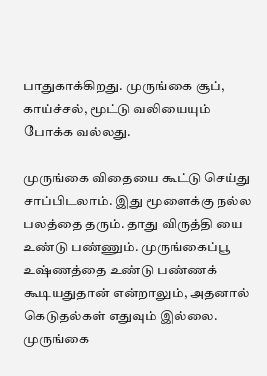பாதுகாக்கிறது. முருங்கை சூப், காய்ச்சல், மூட்டு வலியையும் போக்க வல்லது.

முருங்கை விதையை கூட்டு செய்து சாப்பிடலாம். இது மூளைக்கு நல்ல பலத்தை தரும். தாது விருத்தி யை உண்டு பண்ணும். முருங்கைப்பூ உஷ்ணத்தை உண்டு பண்ணக் கூடியதுதான் என்றாலும், அதனால் கெடுதல்கள் எதுவும் இல்லை. முருங்கை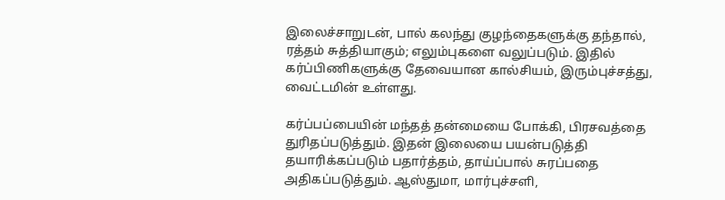இலைச்சாறுடன், பால் கலந்து குழந்தைகளுக்கு தந்தால், ரத்தம் சுத்தியாகும்; எலும்புகளை வலுப்படும். இதில் கர்ப்பிணிகளுக்கு தேவையான கால்சியம், இரும்புச்சத்து, வைட்டமின் உள்ளது.

கர்ப்பப்பையின் மந்தத் தன்மையை போக்கி, பிரசவத்தை துரிதப்படுத்தும். இதன் இலையை பயன்படுத்தி தயாரிக்கப்படும் பதார்த்தம், தாய்ப்பால் சுரப்பதை அதிகப்படுத்தும். ஆஸ்துமா, மார்புச்சளி,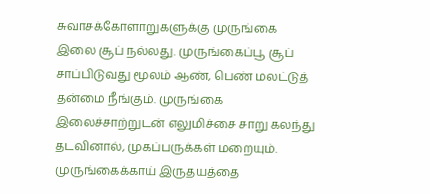சுவாசக்கோளாறுகளுக்கு முருங்கை இலை சூப் நல்லது. முருங்கைப்பூ சூப் சாப்பிடுவது மூலம் ஆண், பெண் மலட்டுத் தன்மை நீங்கும். முருங்கை இலைச்சாற்றுடன் எலுமிச்சை சாறு கலந்து தடவினால், முகப்பருக்கள் மறையும். முருங்கைக்காய் இருதயத்தை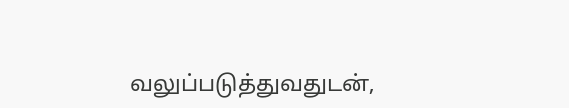வலுப்படுத்துவதுடன்,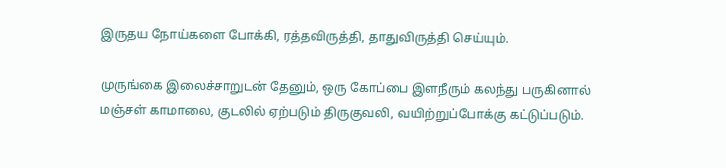இருதய நோய்களை போக்கி, ரத்தவிருத்தி, தாதுவிருத்தி செய்யும்.

முருங்கை இலைச்சாறுடன் தேனும், ஒரு கோப்பை இளநீரும் கலந்து பருகினால் மஞ்சள் காமாலை, குடலில் ஏற்படும் திருகுவலி, வயிற்றுப்போக்கு கட்டுப்படும்.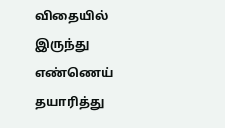விதையில் இருந்து எண்ணெய் தயாரித்து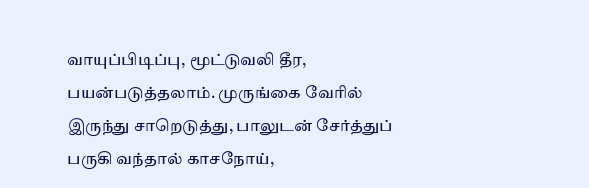வாயுப்பிடிப்பு, மூட்டுவலி தீர, பயன்படுத்தலாம். முருங்கை வேரில் இருந்து சாறெடுத்து, பாலுடன் சேர்த்துப் பருகி வந்தால் காசநோய்,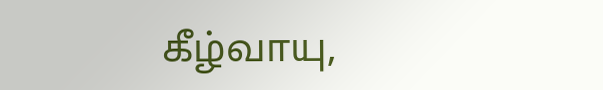கீழ்வாயு,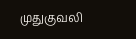முதுகுவலி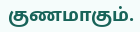குணமாகும்.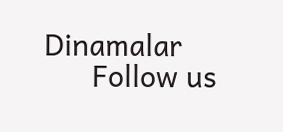Dinamalar
      Follow us